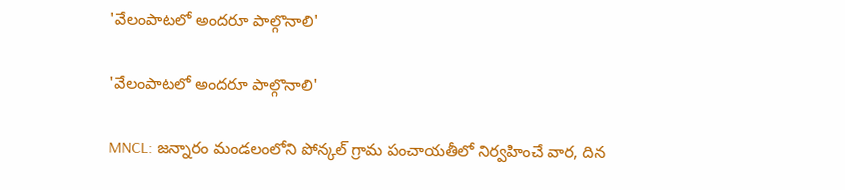'వేలంపాటలో అందరూ పాల్గొనాలి'

'వేలంపాటలో అందరూ పాల్గొనాలి'

MNCL: జన్నారం మండలంలోని పోన్కల్ గ్రామ పంచాయతీలో నిర్వహించే వార, దిన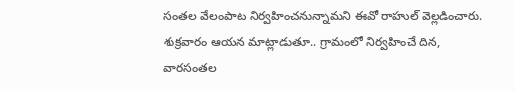సంతల వేలంపాట నిర్వహించనున్నామని ఈవో రాహుల్ వెల్లడించారు. శుక్రవారం ఆయన మాట్లాడుతూ.. గ్రామంలో నిర్వహించే దిన, వారసంతల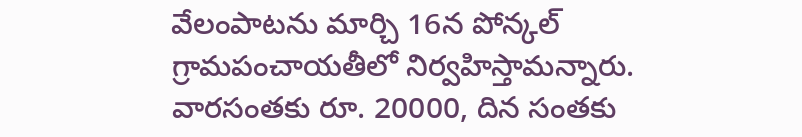వేలంపాటను మార్చి 16న పోన్కల్ గ్రామపంచాయతీలో నిర్వహిస్తామన్నారు. వారసంతకు రూ. 20000, దిన సంతకు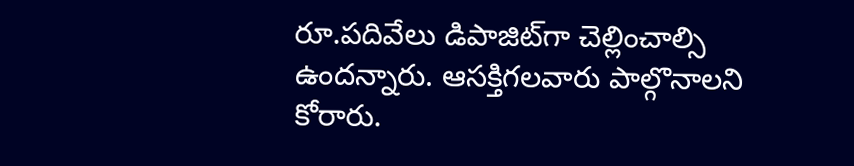రూ.పదివేలు డిపాజిట్‌గా చెల్లించాల్సి ఉందన్నారు. ఆసక్తిగలవారు పాల్గొనాలని కోరారు.